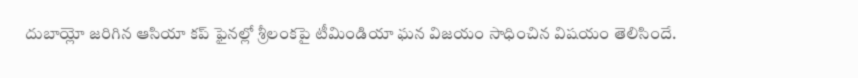దుబాయ్లో జరిగిన ఆసియా కప్ ఫైనల్లో శ్రీలంకపై టీమిండియా ఘన విజయం సాధించిన విషయం తెలిసిందే.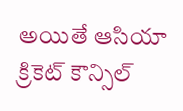అయితే ఆసియా క్రికెట్ కౌన్సిల్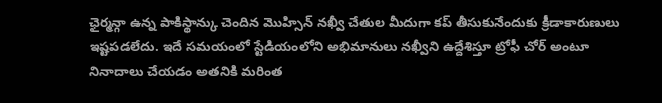ఛైర్మన్గా ఉన్న పాకిస్థాన్కు చెందిన మొహ్సిన్ నఖ్వీ చేతుల మీదుగా కప్ తీసుకునేందుకు క్రీడాకారుణులు ఇష్టపడలేదు. ఇదే సమయంలో స్టేడియంలోని అభిమానులు నఖ్వీని ఉద్దేశిస్తూ ట్రోఫీ చోర్ అంటూ నినాదాలు చేయడం అతనికి మరింత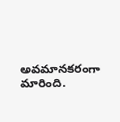అవమానకరంగా మారింది.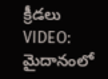క్రీడలు
VIDEO: మైదానంలో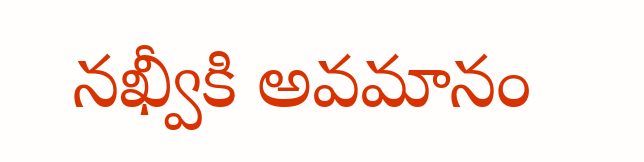నఖ్వీకి అవమానం